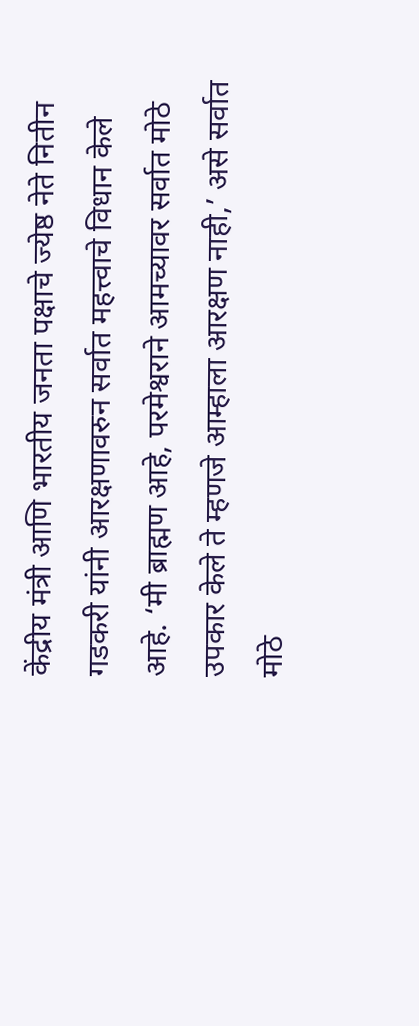केंद्रीय मंत्री आणि भारतीय जनता पक्षाचे ज्येष्ठ नेते नितीन गडकरी यांनी आरक्षणावरुन सर्वात महत्त्वाचे विधान केले आहे. ‘मी ब्राह्मण आहे, परमेश्वराने आमच्यावर सर्वात मोठे उपकार केले ते म्हणजे आम्हाला आरक्षण नाही,’ असे सर्वात मोठे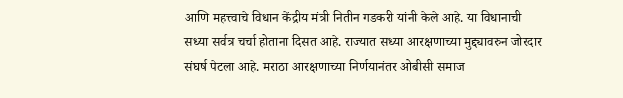आणि महत्त्वाचे विधान केंद्रीय मंत्री नितीन गडकरी यांनी केले आहे. या विधानाची सध्या सर्वत्र चर्चा होताना दिसत आहे. राज्यात सध्या आरक्षणाच्या मुद्द्यावरुन जोरदार संघर्ष पेटला आहे. मराठा आरक्षणाच्या निर्णयानंतर ओबीसी समाज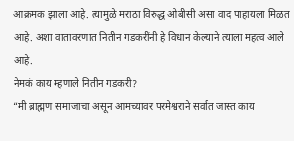आक्रमक झाला आहे. त्यामुळे मराठा विरुद्ध ओबीसी असा वाद पाहायला मिळत आहे. अशा वातावरणात नितीन गडकरींनी हे विधान केल्याने त्याला महत्व आले आहे.
नेमकं काय म्हणाले नितीन गडकरी?
“मी ब्राह्मण समाजाचा असून आमच्यावर परमेश्वराने सर्वात जास्त काय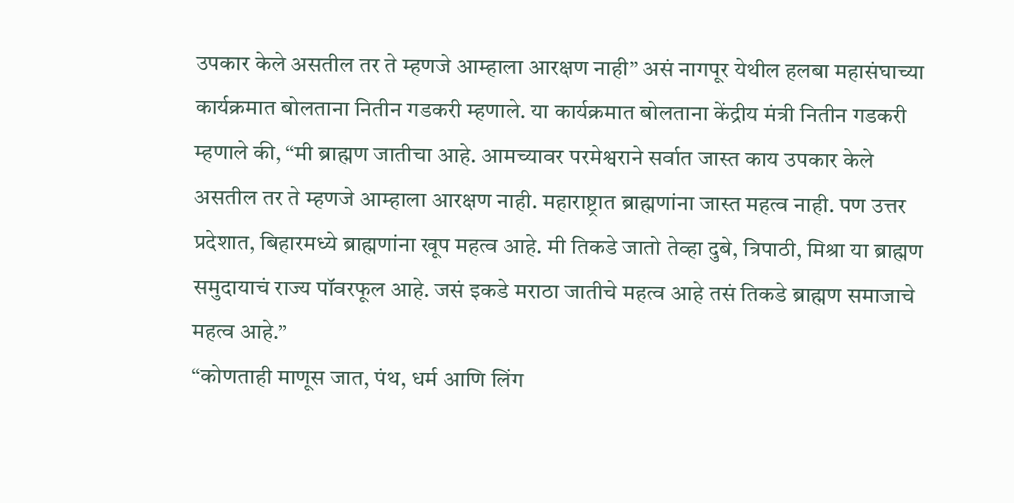उपकार केले असतील तर ते म्हणजे आम्हाला आरक्षण नाही” असं नागपूर येथील हलबा महासंघाच्या कार्यक्रमात बोलताना नितीन गडकरी म्हणाले. या कार्यक्रमात बोलताना केंद्रीय मंत्री नितीन गडकरी म्हणाले की, “मी ब्राह्मण जातीचा आहे. आमच्यावर परमेश्वराने सर्वात जास्त काय उपकार केले असतील तर ते म्हणजे आम्हाला आरक्षण नाही. महाराष्ट्रात ब्राह्मणांना जास्त महत्व नाही. पण उत्तर प्रदेशात, बिहारमध्ये ब्राह्मणांना खूप महत्व आहे. मी तिकडे जातो तेव्हा दुबे, त्रिपाठी, मिश्रा या ब्राह्मण समुदायाचं राज्य पॉवरफूल आहे. जसं इकडे मराठा जातीचे महत्व आहे तसं तिकडे ब्राह्मण समाजाचे महत्व आहे.”
“कोणताही माणूस जात, पंथ, धर्म आणि लिंग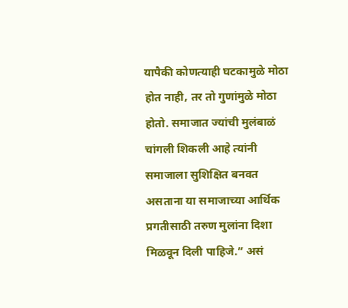यापैकी कोणत्याही घटकामुळे मोठा होत नाही, तर तो गुणांमुळे मोठा होतो. समाजात ज्यांची मुलंबाळं चांगली शिकली आहे त्यांनी समाजाला सुशिक्षित बनवत असताना या समाजाच्या आर्थिक प्रगतीसाठी तरुण मुलांना दिशा मिळवून दिली पाहिजे.” असं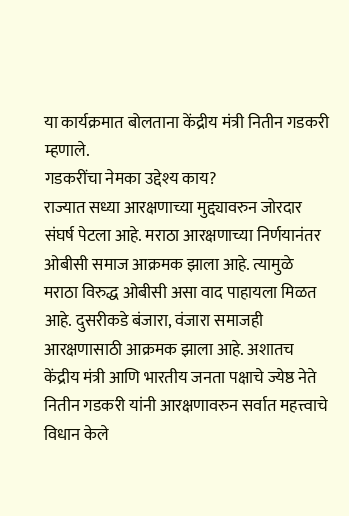या कार्यक्रमात बोलताना केंद्रीय मंत्री नितीन गडकरी म्हणाले.
गडकरींचा नेमका उद्देश्य काय?
राज्यात सध्या आरक्षणाच्या मुद्द्यावरुन जोरदार संघर्ष पेटला आहे. मराठा आरक्षणाच्या निर्णयानंतर ओबीसी समाज आक्रमक झाला आहे. त्यामुळे मराठा विरुद्ध ओबीसी असा वाद पाहायला मिळत आहे. दुसरीकडे बंजारा, वंजारा समाजही आरक्षणासाठी आक्रमक झाला आहे. अशातच केंद्रीय मंत्री आणि भारतीय जनता पक्षाचे ज्येष्ठ नेते नितीन गडकरी यांनी आरक्षणावरुन सर्वात महत्त्वाचे विधान केले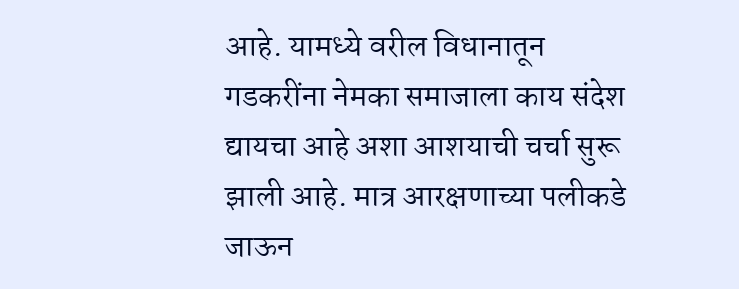आहे. यामध्ये वरील विधानातून गडकरींना नेमका समाजाला काय संदेश द्यायचा आहे अशा आशयाची चर्चा सुरू झाली आहे. मात्र आरक्षणाच्या पलीकडे जाऊन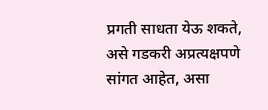प्रगती साधता येऊ शकते, असे गडकरी अप्रत्यक्षपणे सांगत आहेत, असा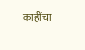काहींचा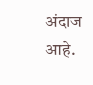अंदाज आहे.